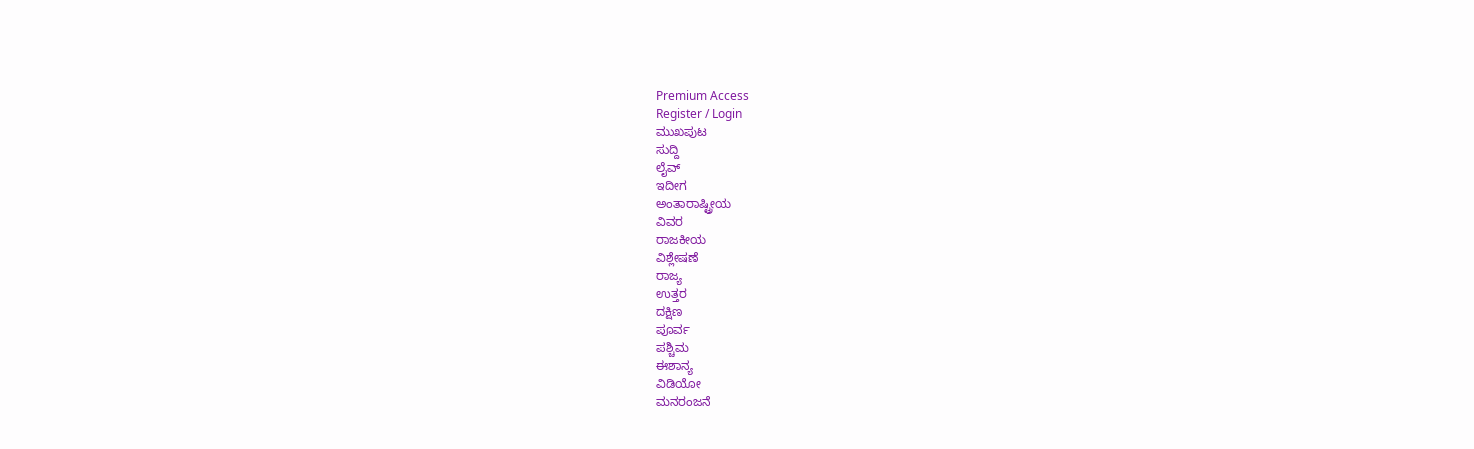Premium Access
Register / Login
ಮುಖಪುಟ
ಸುದ್ದಿ
ಲೈವ್
ಇದೀಗ
ಅಂತಾರಾಷ್ಟ್ರೀಯ
ವಿವರ
ರಾಜಕೀಯ
ವಿಶ್ಲೇಷಣೆ
ರಾಜ್ಯ
ಉತ್ತರ
ದಕ್ಷಿಣ
ಪೂರ್ವ
ಪಶ್ಚಿಮ
ಈಶಾನ್ಯ
ವಿಡಿಯೋ
ಮನರಂಜನೆ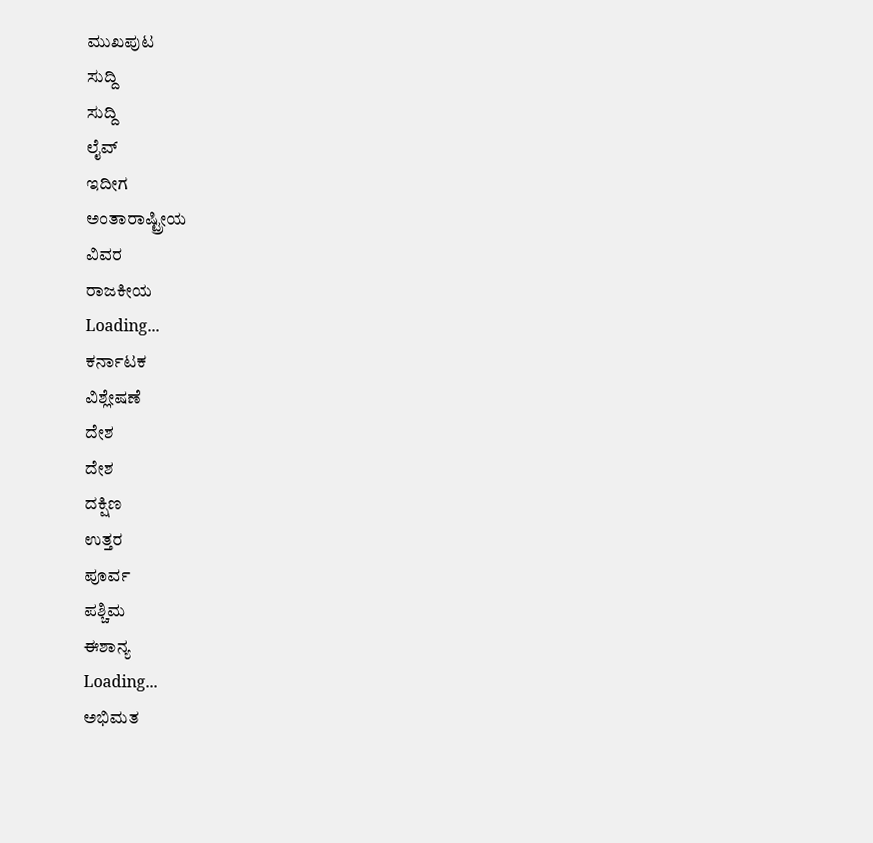ಮುಖಪುಟ
ಸುದ್ದಿ
ಸುದ್ದಿ
ಲೈವ್
ಇದೀಗ
ಅಂತಾರಾಷ್ಟ್ರೀಯ
ವಿವರ
ರಾಜಕೀಯ
Loading...
ಕರ್ನಾಟಕ
ವಿಶ್ಲೇಷಣೆ
ದೇಶ
ದೇಶ
ದಕ್ಷಿಣ
ಉತ್ತರ
ಪೂರ್ವ
ಪಶ್ಚಿಮ
ಈಶಾನ್ಯ
Loading...
ಅಭಿಮತ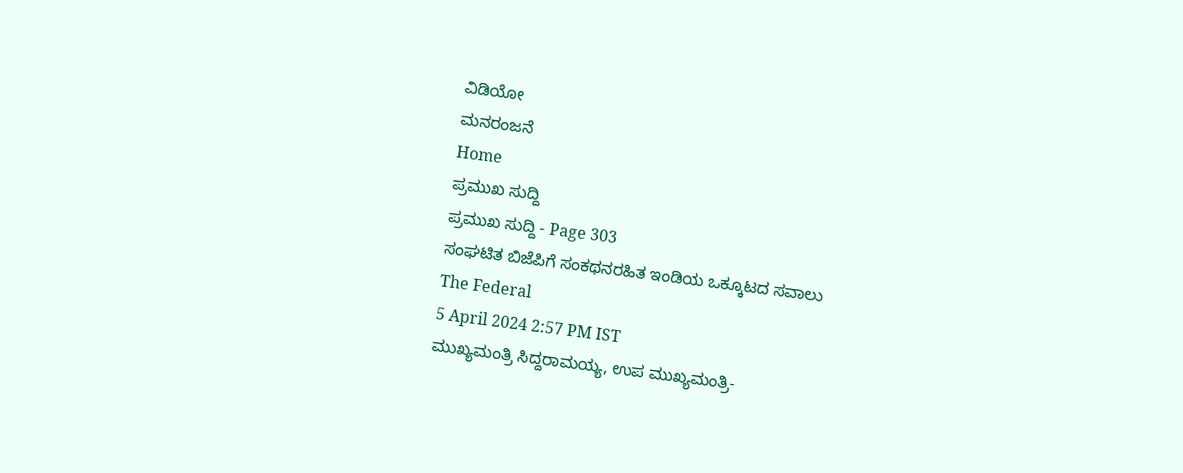ವಿಡಿಯೋ
ಮನರಂಜನೆ
Home
ಪ್ರಮುಖ ಸುದ್ದಿ
ಪ್ರಮುಖ ಸುದ್ದಿ - Page 303
ಸಂಘಟಿತ ಬಿಜೆಪಿಗೆ ಸಂಕಥನರಹಿತ ಇಂಡಿಯ ಒಕ್ಕೂಟದ ಸವಾಲು
The Federal
5 April 2024 2:57 PM IST
ಮುಖ್ಯಮಂತ್ರಿ ಸಿದ್ದರಾಮಯ್ಯ, ಉಪ ಮುಖ್ಯಮಂತ್ರಿ-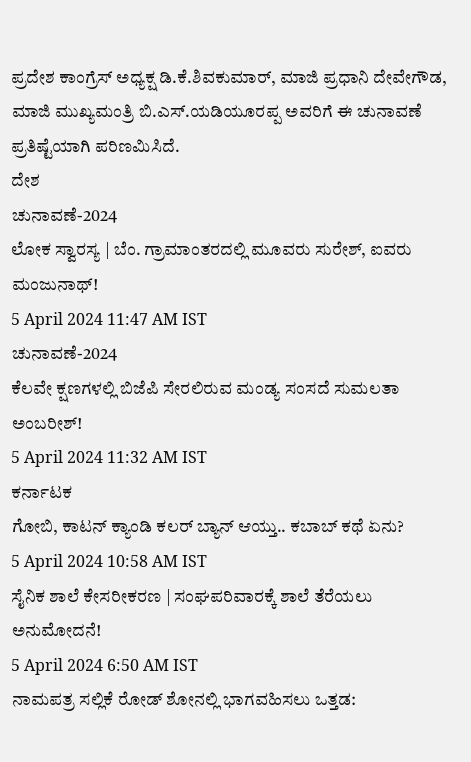ಪ್ರದೇಶ ಕಾಂಗ್ರೆಸ್ ಅಧ್ಯಕ್ಷ ಡಿ.ಕೆ.ಶಿವಕುಮಾರ್, ಮಾಜಿ ಪ್ರಧಾನಿ ದೇವೇಗೌಡ, ಮಾಜಿ ಮುಖ್ಯಮಂತ್ರಿ ಬಿ.ಎಸ್.ಯಡಿಯೂರಪ್ಪ ಅವರಿಗೆ ಈ ಚುನಾವಣೆ ಪ್ರತಿಷ್ಟೆಯಾಗಿ ಪರಿಣಮಿಸಿದೆ.
ದೇಶ
ಚುನಾವಣೆ-2024
ಲೋಕ ಸ್ವಾರಸ್ಯ | ಬೆಂ. ಗ್ರಾಮಾಂತರದಲ್ಲಿ ಮೂವರು ಸುರೇಶ್, ಐವರು ಮಂಜುನಾಥ್!
5 April 2024 11:47 AM IST
ಚುನಾವಣೆ-2024
ಕೆಲವೇ ಕ್ಷಣಗಳಲ್ಲಿ ಬಿಜೆಪಿ ಸೇರಲಿರುವ ಮಂಡ್ಯ ಸಂಸದೆ ಸುಮಲತಾ ಅಂಬರೀಶ್!
5 April 2024 11:32 AM IST
ಕರ್ನಾಟಕ
ಗೋಬಿ, ಕಾಟನ್ ಕ್ಯಾಂಡಿ ಕಲರ್ ಬ್ಯಾನ್ ಆಯ್ತು.. ಕಬಾಬ್ ಕಥೆ ಏನು?
5 April 2024 10:58 AM IST
ಸೈನಿಕ ಶಾಲೆ ಕೇಸರೀಕರಣ | ಸಂಘಪರಿವಾರಕ್ಕೆ ಶಾಲೆ ತೆರೆಯಲು ಅನುಮೋದನೆ!
5 April 2024 6:50 AM IST
ನಾಮಪತ್ರ ಸಲ್ಲಿಕೆ ರೋಡ್ ಶೋನಲ್ಲಿ ಭಾಗವಹಿಸಲು ಒತ್ತಡ: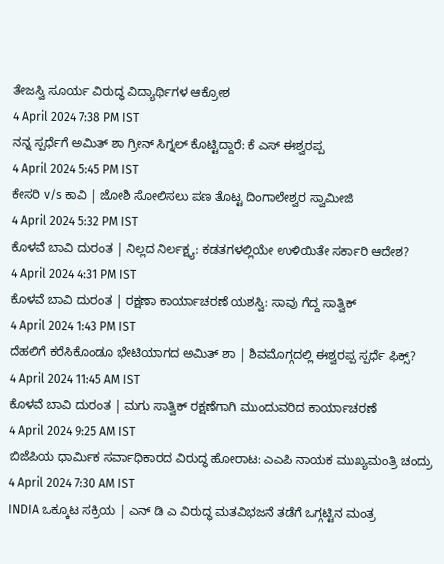ತೇಜಸ್ವಿ ಸೂರ್ಯ ವಿರುದ್ಧ ವಿದ್ಯಾರ್ಥಿಗಳ ಆಕ್ರೋಶ
4 April 2024 7:38 PM IST
ನನ್ನ ಸ್ಪರ್ಧೆಗೆ ಅಮಿತ್ ಶಾ ಗ್ರೀನ್ ಸಿಗ್ನಲ್ ಕೊಟ್ಟಿದ್ದಾರೆ: ಕೆ ಎಸ್ ಈಶ್ವರಪ್ಪ
4 April 2024 5:45 PM IST
ಕೇಸರಿ v/s ಕಾವಿ | ಜೋಶಿ ಸೋಲಿಸಲು ಪಣ ತೊಟ್ಟ ದಿಂಗಾಲೇಶ್ವರ ಸ್ವಾಮೀಜಿ
4 April 2024 5:32 PM IST
ಕೊಳವೆ ಬಾವಿ ದುರಂತ | ನಿಲ್ಲದ ನಿರ್ಲಕ್ಷ್ಯ: ಕಡತಗಳಲ್ಲಿಯೇ ಉಳಿಯಿತೇ ಸರ್ಕಾರಿ ಆದೇಶ?
4 April 2024 4:31 PM IST
ಕೊಳವೆ ಬಾವಿ ದುರಂತ | ರಕ್ಷಣಾ ಕಾರ್ಯಾಚರಣೆ ಯಶಸ್ವಿ: ಸಾವು ಗೆದ್ದ ಸಾತ್ವಿಕ್
4 April 2024 1:43 PM IST
ದೆಹಲಿಗೆ ಕರೆಸಿಕೊಂಡೂ ಭೇಟಿಯಾಗದ ಅಮಿತ್ ಶಾ | ಶಿವಮೊಗ್ಗದಲ್ಲಿ ಈಶ್ವರಪ್ಪ ಸ್ಪರ್ಧೆ ಫಿಕ್ಸ್?
4 April 2024 11:45 AM IST
ಕೊಳವೆ ಬಾವಿ ದುರಂತ | ಮಗು ಸಾತ್ವಿಕ್ ರಕ್ಷಣೆಗಾಗಿ ಮುಂದುವರಿದ ಕಾರ್ಯಾಚರಣೆ
4 April 2024 9:25 AM IST
ಬಿಜೆಪಿಯ ಧಾರ್ಮಿಕ ಸರ್ವಾಧಿಕಾರದ ವಿರುದ್ಧ ಹೋರಾಟ: ಎಎಪಿ ನಾಯಕ ಮುಖ್ಯಮಂತ್ರಿ ಚಂದ್ರು
4 April 2024 7:30 AM IST
INDIA ಒಕ್ಕೂಟ ಸಕ್ರಿಯ | ಎನ್ ಡಿ ಎ ವಿರುದ್ಧ ಮತವಿಭಜನೆ ತಡೆಗೆ ಒಗ್ಗಟ್ಟಿನ ಮಂತ್ರ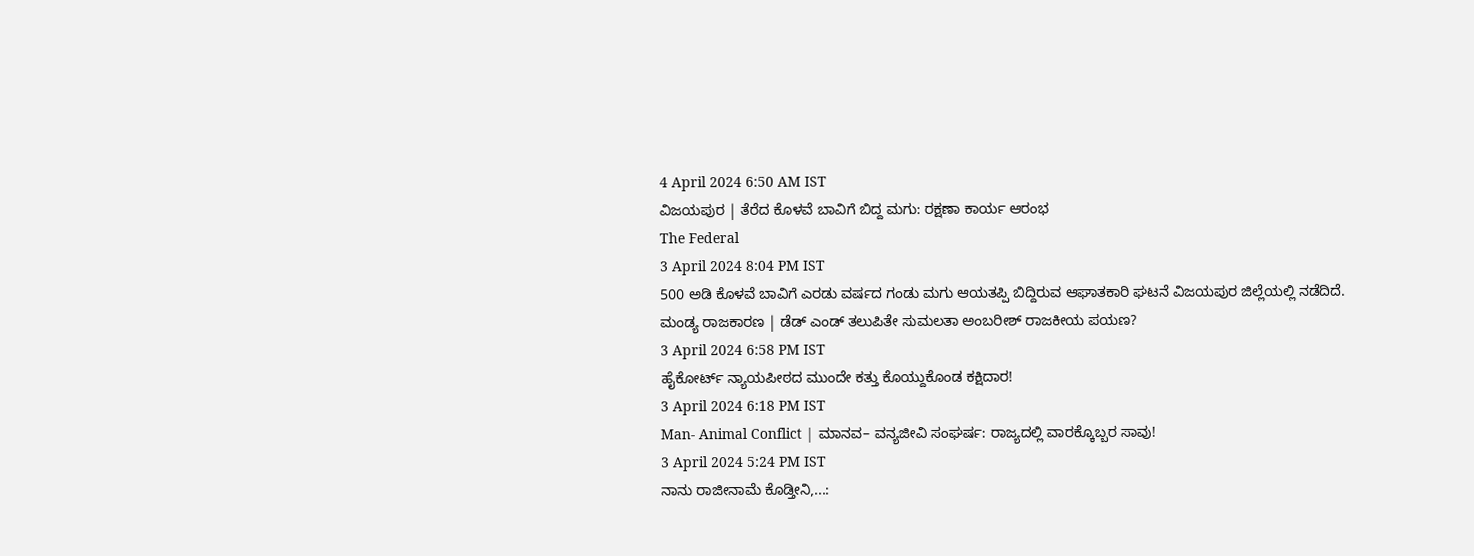4 April 2024 6:50 AM IST
ವಿಜಯಪುರ | ತೆರೆದ ಕೊಳವೆ ಬಾವಿಗೆ ಬಿದ್ದ ಮಗು: ರಕ್ಷಣಾ ಕಾರ್ಯ ಆರಂಭ
The Federal
3 April 2024 8:04 PM IST
500 ಅಡಿ ಕೊಳವೆ ಬಾವಿಗೆ ಎರಡು ವರ್ಷದ ಗಂಡು ಮಗು ಆಯತಪ್ಪಿ ಬಿದ್ದಿರುವ ಆಘಾತಕಾರಿ ಘಟನೆ ವಿಜಯಪುರ ಜಿಲ್ಲೆಯಲ್ಲಿ ನಡೆದಿದೆ.
ಮಂಡ್ಯ ರಾಜಕಾರಣ | ಡೆಡ್ ಎಂಡ್ ತಲುಪಿತೇ ಸುಮಲತಾ ಅಂಬರೀಶ್ ರಾಜಕೀಯ ಪಯಣ?
3 April 2024 6:58 PM IST
ಹೈಕೋರ್ಟ್ ನ್ಯಾಯಪೀಠದ ಮುಂದೇ ಕತ್ತು ಕೊಯ್ದುಕೊಂಡ ಕಕ್ಷಿದಾರ!
3 April 2024 6:18 PM IST
Man- Animal Conflict | ಮಾನವ– ವನ್ಯಜೀವಿ ಸಂಘರ್ಷ: ರಾಜ್ಯದಲ್ಲಿ ವಾರಕ್ಕೊಬ್ಬರ ಸಾವು!
3 April 2024 5:24 PM IST
ನಾನು ರಾಜೀನಾಮೆ ಕೊಡ್ತೀನಿ,...: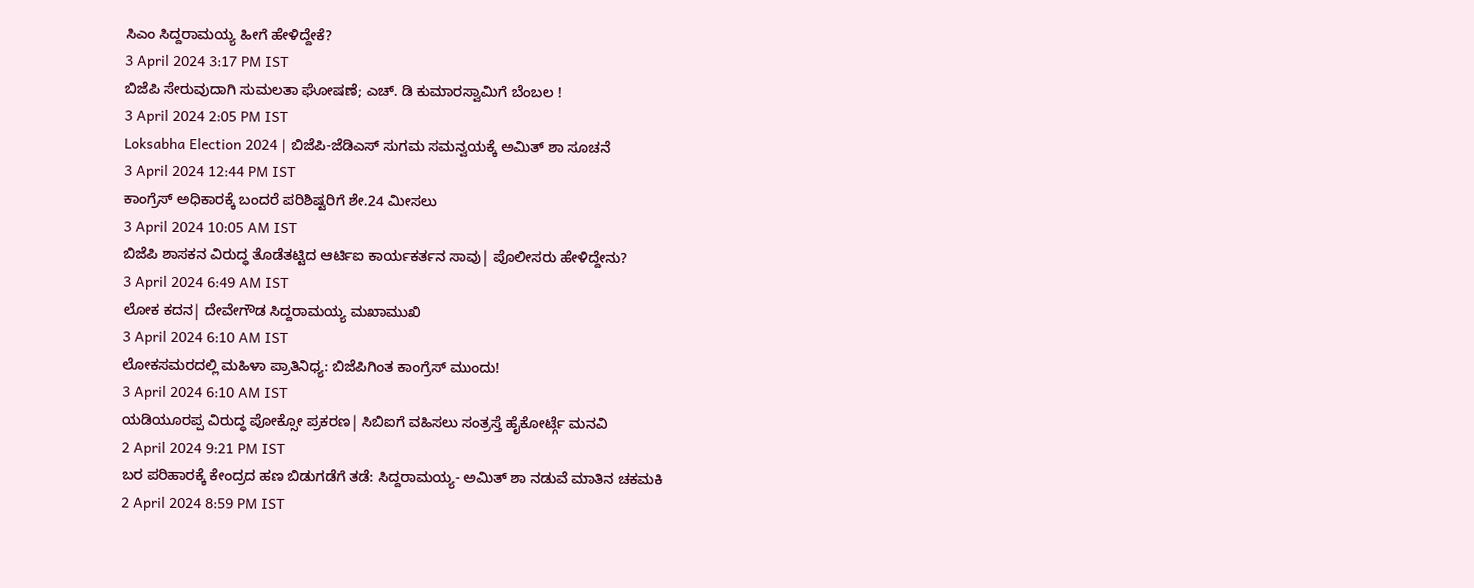ಸಿಎಂ ಸಿದ್ದರಾಮಯ್ಯ ಹೀಗೆ ಹೇಳಿದ್ದೇಕೆ?
3 April 2024 3:17 PM IST
ಬಿಜೆಪಿ ಸೇರುವುದಾಗಿ ಸುಮಲತಾ ಘೋಷಣೆ; ಎಚ್. ಡಿ ಕುಮಾರಸ್ವಾಮಿಗೆ ಬೆಂಬಲ !
3 April 2024 2:05 PM IST
Loksabha Election 2024 | ಬಿಜೆಪಿ-ಜೆಡಿಎಸ್ ಸುಗಮ ಸಮನ್ವಯಕ್ಕೆ ಅಮಿತ್ ಶಾ ಸೂಚನೆ
3 April 2024 12:44 PM IST
ಕಾಂಗ್ರೆಸ್ ಅಧಿಕಾರಕ್ಕೆ ಬಂದರೆ ಪರಿಶಿಷ್ಟರಿಗೆ ಶೇ.24 ಮೀಸಲು
3 April 2024 10:05 AM IST
ಬಿಜೆಪಿ ಶಾಸಕನ ವಿರುದ್ಧ ತೊಡೆತಟ್ಟಿದ ಆರ್ಟಿಐ ಕಾರ್ಯಕರ್ತನ ಸಾವು| ಪೊಲೀಸರು ಹೇಳಿದ್ದೇನು?
3 April 2024 6:49 AM IST
ಲೋಕ ಕದನ| ದೇವೇಗೌಡ ಸಿದ್ದರಾಮಯ್ಯ ಮಖಾಮುಖಿ
3 April 2024 6:10 AM IST
ಲೋಕಸಮರದಲ್ಲಿ ಮಹಿಳಾ ಪ್ರಾತಿನಿಧ್ಯ: ಬಿಜೆಪಿಗಿಂತ ಕಾಂಗ್ರೆಸ್ ಮುಂದು!
3 April 2024 6:10 AM IST
ಯಡಿಯೂರಪ್ಪ ವಿರುದ್ಧ ಪೋಕ್ಸೋ ಪ್ರಕರಣ| ಸಿಬಿಐಗೆ ವಹಿಸಲು ಸಂತ್ರಸ್ತೆ ಹೈಕೋರ್ಟ್ಗೆ ಮನವಿ
2 April 2024 9:21 PM IST
ಬರ ಪರಿಹಾರಕ್ಕೆ ಕೇಂದ್ರದ ಹಣ ಬಿಡುಗಡೆಗೆ ತಡೆ: ಸಿದ್ದರಾಮಯ್ಯ- ಅಮಿತ್ ಶಾ ನಡುವೆ ಮಾತಿನ ಚಕಮಕಿ
2 April 2024 8:59 PM IST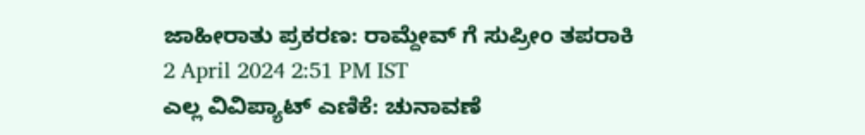ಜಾಹೀರಾತು ಪ್ರಕರಣ: ರಾಮ್ದೇವ್ ಗೆ ಸುಪ್ರೀಂ ತಪರಾಕಿ
2 April 2024 2:51 PM IST
ಎಲ್ಲ ವಿವಿಪ್ಯಾಟ್ ಎಣಿಕೆ: ಚುನಾವಣೆ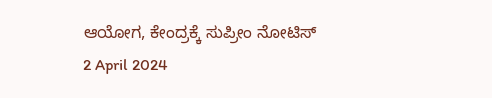ಆಯೋಗ, ಕೇಂದ್ರಕ್ಕೆ ಸುಪ್ರೀಂ ನೋಟಿಸ್
2 April 2024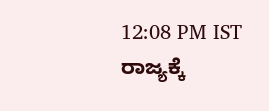12:08 PM IST
ರಾಜ್ಯಕ್ಕೆ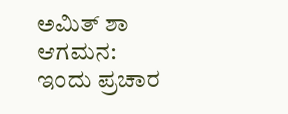ಅಮಿತ್ ಶಾ ಆಗಮನ: ಇಂದು ಪ್ರಚಾರ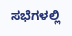ಸಭೆಗಳಲ್ಲಿ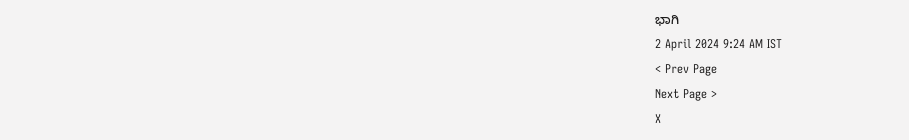ಭಾಗಿ
2 April 2024 9:24 AM IST
< Prev Page
Next Page >
X